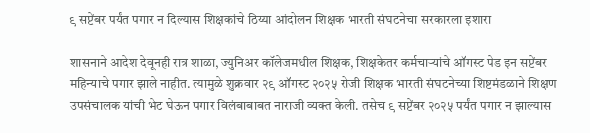९ सप्टेंबर पर्यंत पगार न दिल्यास शिक्षकांचे ठिय्या आंदोलन शिक्षक भारती संघटनेचा सरकारला इशारा

शासनाने आदेश देवूनही रात्र शाळा, ज्युनिअर कॉलेजमधील शिक्षक, शिक्षकेतर कर्मचाऱ्यांचे ऑगस्ट पेड इन सप्टेंबर महिन्याचे पगार झाले नाहीत. त्यामुळे शुक्रवार २९ ऑगस्ट २०२५ रोजी शिक्षक भारती संघटनेच्या शिष्टमंडळाने शिक्षण उपसंचालक यांची भेट घेऊन पगार विलंबाबाबत नाराजी व्यक्त केली. तसेच ९ सप्टेंबर २०२५ पर्यंत पगार न झाल्यास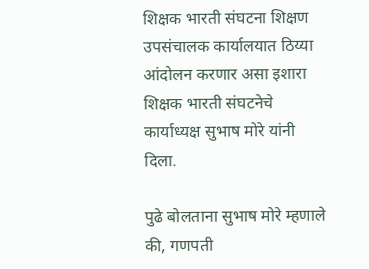शिक्षक भारती संघटना शिक्षण उपसंचालक कार्यालयात ठिय्या आंदोलन करणार असा इशारा शिक्षक भारती संघटनेचे कार्याध्यक्ष सुभाष मोरे यांनी दिला.

पुढे बोलताना सुभाष मोरे म्हणाले की, गणपती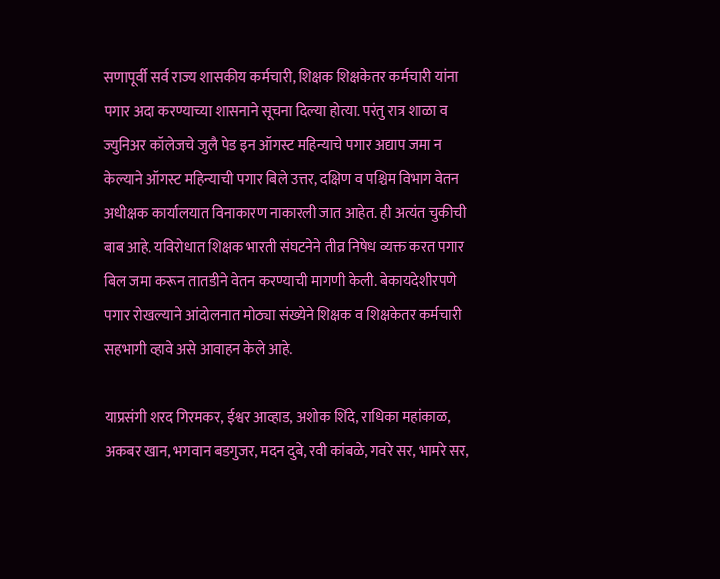सणापूर्वी सर्व राज्य शासकीय कर्मचारी, शिक्षक शिक्षकेतर कर्मचारी यांना पगार अदा करण्याच्या शासनाने सूचना दिल्या होत्या. परंतु रात्र शाळा व ज्युनिअर कॉलेजचे जुलै पेड इन ऑगस्ट महिन्याचे पगार अद्याप जमा न केल्याने ऑगस्ट महिन्याची पगार बिले उत्तर, दक्षिण व पश्चिम विभाग वेतन अधीक्षक कार्यालयात विनाकारण नाकारली जात आहेत. ही अत्यंत चुकीची बाब आहे. यविरोधात शिक्षक भारती संघटनेने तीव्र निषेध व्यक्त करत पगार बिल जमा करून तातडीने वेतन करण्याची मागणी केली. बेकायदेशीरपणे पगार रोखल्याने आंदोलनात मोठ्या संख्येने शिक्षक व शिक्षकेतर कर्मचारी सहभागी व्हावे असे आवाहन केले आहे.

याप्रसंगी शरद गिरमकर, ईश्वर आव्हाड, अशोक शिंदे, राधिका महांकाळ, अकबर खान, भगवान बडगुजर, मदन दुबे, रवी कांबळे, गवरे सर, भामरे सर,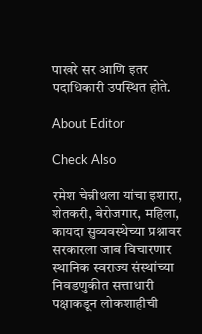पाखरे सर आणि इतर पदाधिकारी उपस्थित होते.

About Editor

Check Also

रमेश चेन्नीथला यांचा इशारा, शेतकरी, बेरोजगार, महिला, कायदा सुव्यवस्थेच्या प्रश्नावर सरकारला जाब विचारणार स्थानिक स्वराज्य संस्थांच्या निवडणुकीत सत्ताधारी पक्षाकडून लोकशाहीची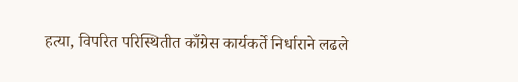हत्या, विपरित परिस्थितीत काँग्रेस कार्यकर्ते निर्धाराने लढले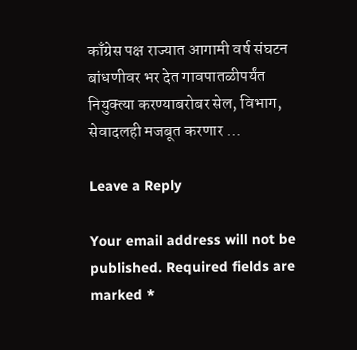काँग्रेस पक्ष राज्यात आगामी वर्ष संघटन बांधणीवर भर देत गावपातळीपर्यंत नियुक्त्या करण्याबरोबर सेल, विभाग, सेवादलही मजबूत करणार …

Leave a Reply

Your email address will not be published. Required fields are marked *